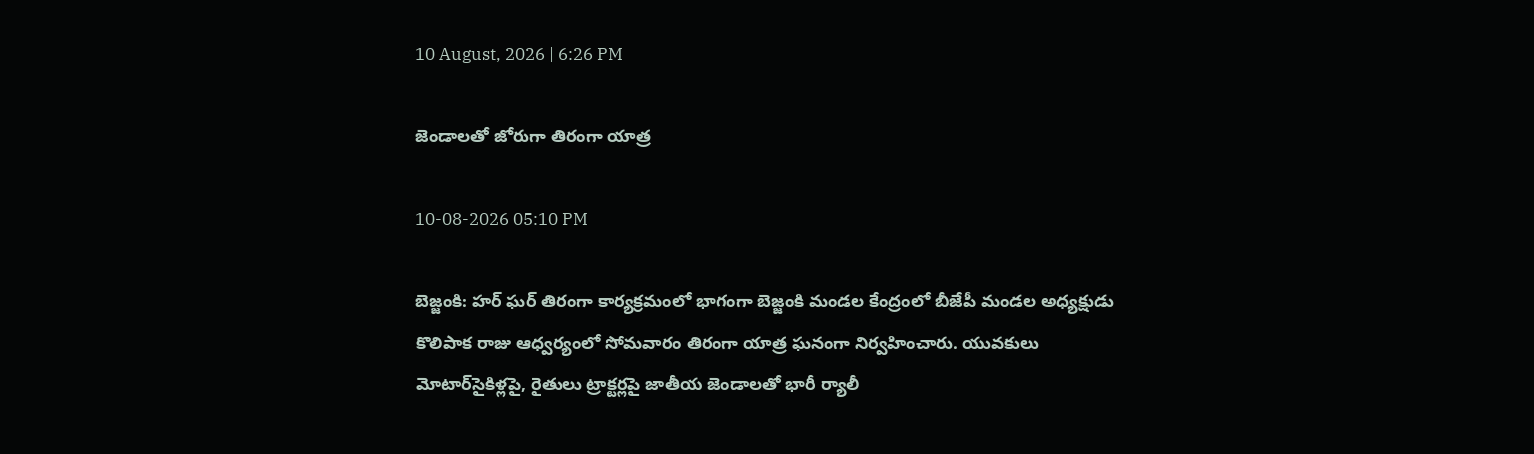10 August, 2026 | 6:26 PM

జెండాలతో జోరుగా తిరంగా యాత్ర

10-08-2026 05:10 PM

బెజ్జంకి: హర్ ఘర్ తిరంగా కార్యక్రమంలో భాగంగా బెజ్జంకి మండల కేంద్రంలో బీజేపీ మండల అధ్యక్షుడు కొలిపాక రాజు ఆధ్వర్యంలో సోమవారం తిరంగా యాత్ర ఘనంగా నిర్వహించారు. యువకులు మోటార్‌సైకిళ్లపై, రైతులు ట్రాక్టర్లపై జాతీయ జెండాలతో భారీ ర్యాలీ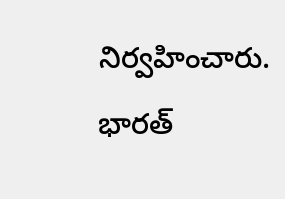నిర్వహించారు. భారత్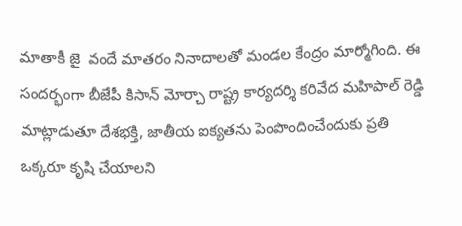మాతాకీ జై  వందే మాతరం నినాదాలతో మండల కేంద్రం మార్మోగింది. ఈ సందర్భంగా బీజేపీ కిసాన్ మోర్చా రాష్ట్ర కార్యదర్శి కరివేద మహిపాల్ రెడ్డి మాట్లాడుతూ దేశభక్తి, జాతీయ ఐక్యతను పెంపొందించేందుకు ప్రతి ఒక్కరూ కృషి చేయాలని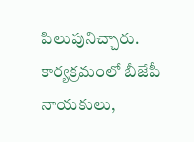పిలుపునిచ్చారు. కార్యక్రమంలో బీజేపీ నాయకులు,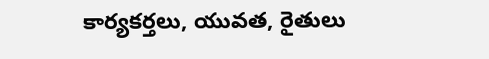కార్యకర్తలు, యువత, రైతులు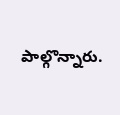పాల్గొన్నారు.